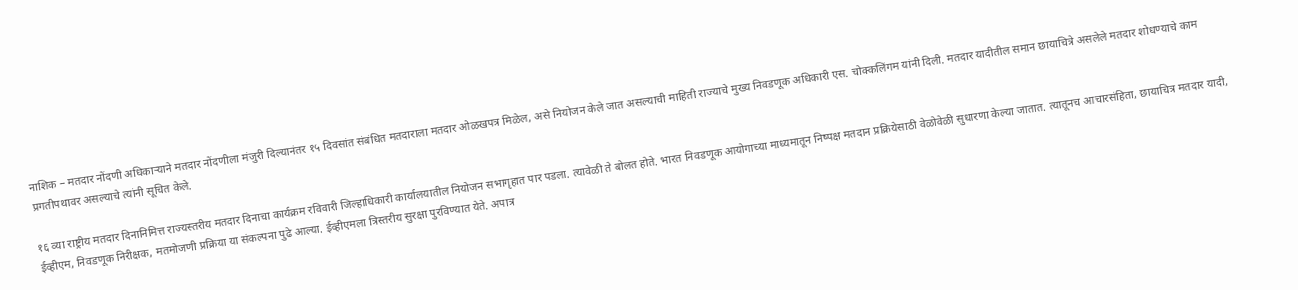नाशिक – मतदार नोंदणी अधिकाऱ्याने मतदार नोंदणीला मंजुरी दिल्यानंतर १५ दिवसांत संबंधित मतदाराला मतदार ओळखपत्र मिळेल, असे नियोजन केले जात असल्याची माहिती राज्याचे मुख्य निवडणूक अधिकारी एस. चोक्कलिंगम यांनी दिली. मतदार यादीतील समान छायाचित्रे असलेले मतदार शोधण्याचे काम प्रगतीपथावर असल्याचे त्यांनी सूचित केले.

१६ व्या राष्ट्रीय मतदार दिनानिमित्त राज्यस्तरीय मतदार दिनाचा कार्यक्रम रविवारी जिल्हाधिकारी कार्यालयातील नियोजन सभागृहात पार पडला. त्यावेळी ते बोलत होते. भारत निवडणूक आयोगाच्या माध्यमातून निष्पक्ष मतदान प्रक्रियेसाठी वेळोवेळी सुधारणा केल्या जातात. त्यातूनच आचारसंहिता, छायाचित्र मतदार यादी, ईव्हीएम, निवडणूक निरीक्षक, मतमोजणी प्रक्रिया या संकल्पना पुढे आल्या. ईव्हीएमला त्रिस्तरीय सुरक्षा पुरविण्यात येते. अपात्र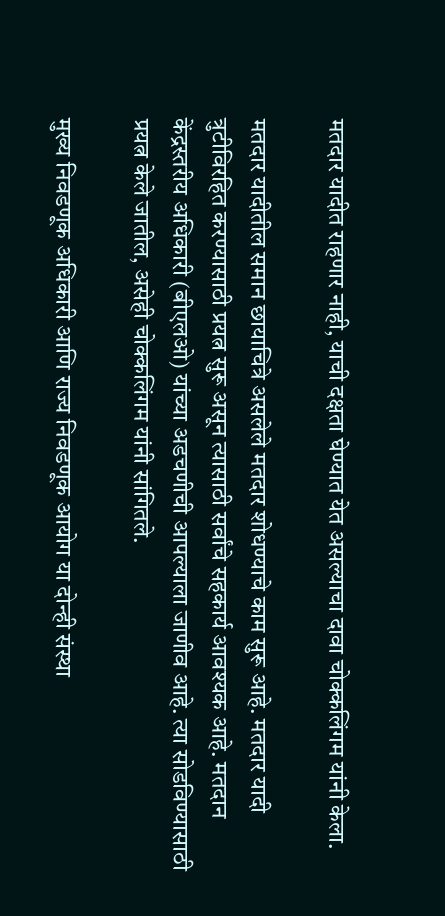मतदार यादीत राहणार नाही, याची दक्षता घेण्यात येत असल्याचा दावा चोक्कलिंगम यांनी केला.

मतदार यादीतील समान छायाचित्रे असलेले मतदार शोधण्याचे काम सुरू आहे. मतदार यादी त्रुटीविरहित करण्यासाठी प्रयत्न सुरू असून त्यासाठी सर्वांचे सहकार्य आवश्यक आहे. मतदान केंद्रस्तरीय अधिकारी (बीएलओ) यांच्या अडचणीची आपल्याला जाणीव आहे. त्या सोडविण्यासाठी प्रयत्न केले जातील, असेही चोक्कलिंगम यांनी सांगितले.

मुख्य निवडणूक अधिकारी आणि राज्य निवडणूक आयोग या दोन्ही संस्था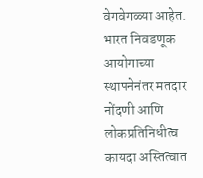वेगवेगळ्या आहेत. भारत निवडणूक आयोगाच्या स्थापनेनंतर मतदार नोंदणी आणि लोकप्रतिनिधीत्व कायदा अस्तित्वात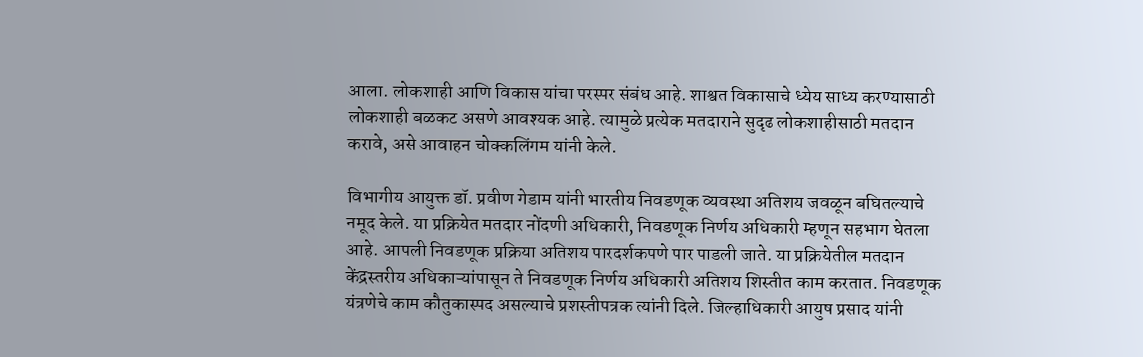आला. लोकशाही आणि विकास यांचा परस्पर संबंध आहे. शाश्वत विकासाचे ध्येय साध्य करण्यासाठी लोकशाही बळकट असणे आवश्यक आहे. त्यामुळे प्रत्येक मतदाराने सुदृढ लोकशाहीसाठी मतदान करावे, असे आवाहन चोक्कलिंगम यांनी केले.

विभागीय आयुक्त डॉ. प्रवीण गेडाम यांनी भारतीय निवडणूक व्यवस्था अतिशय जवळून बघितल्याचे नमूद केले. या प्रक्रियेत मतदार नोंदणी अधिकारी, निवडणूक निर्णय अधिकारी म्हणून सहभाग घेतला आहे. आपली निवडणूक प्रक्रिया अतिशय पारदर्शकपणे पार पाडली जाते. या प्रक्रियेतील मतदान केंद्रस्तरीय अधिकाऱ्यांपासून ते निवडणूक निर्णय अधिकारी अतिशय शिस्तीत काम करतात. निवडणूक यंत्रणेचे काम कौतुकास्पद असल्याचे प्रशस्तीपत्रक त्यांनी दिले. जिल्हाधिकारी आयुष प्रसाद यांनी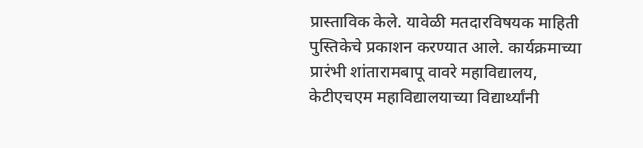प्रास्ताविक केले. यावेळी मतदारविषयक माहिती पुस्तिकेचे प्रकाशन करण्यात आले. कार्यक्रमाच्या प्रारंभी शांतारामबापू वावरे महाविद्यालय, केटीएचएम महाविद्यालयाच्या विद्यार्थ्यांनी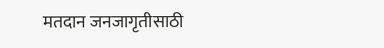मतदान जनजागृतीसाठी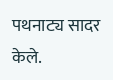पथनाट्य सादर केले.